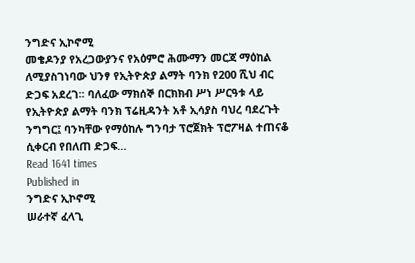ንግድና ኢኮኖሚ
መቄዶንያ የአረጋውያንና የአዕምሮ ሕሙማን መርጃ ማዕከል ለሚያስገነባው ህንፃ የኢትዮጵያ ልማት ባንክ የ200 ሺህ ብር ድጋፍ አደረገ፡፡ ባለፈው ማክሰኞ በርክክብ ሥነ ሥርዓቱ ላይ የኢትዮጵያ ልማት ባንክ ፕሬዚዳንት አቶ ኢሳያስ ባህረ ባደረጉት ንግግር፤ ባንካቸው የማዕከሉ ግንባታ ፕሮጀክት ፕሮፖዛል ተጠናቆ ሲቀርብ የበለጠ ድጋፍ…
Read 1641 times
Published in
ንግድና ኢኮኖሚ
ሠራተኛ ፈላጊ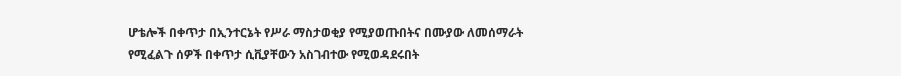ሆቴሎች በቀጥታ በኢንተርኔት የሥራ ማስታወቂያ የሚያወጡበትና በሙያው ለመሰማራት የሚፈልጉ ሰዎች በቀጥታ ሲቪያቸውን አስገብተው የሚወዳደሩበት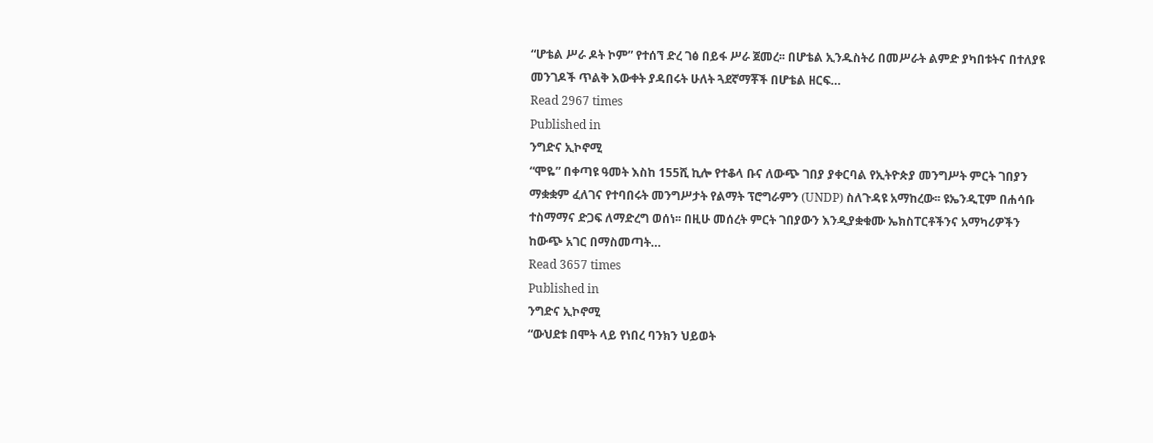“ሆቴል ሥራ ዶት ኮም” የተሰኘ ድረ ገፅ በይፋ ሥራ ጀመረ፡፡ በሆቴል ኢንዱስትሪ በመሥራት ልምድ ያካበቱትና በተለያዩ መንገዶች ጥልቅ እውቀት ያዳበሩት ሁለት ጓደኛማቾች በሆቴል ዘርፍ…
Read 2967 times
Published in
ንግድና ኢኮኖሚ
“ሞዬ” በቀጣዩ ዓመት እስከ 155ሺ ኪሎ የተቆላ ቡና ለውጭ ገበያ ያቀርባል የኢትዮጵያ መንግሥት ምርት ገበያን ማቋቋም ፈለገና የተባበሩት መንግሥታት የልማት ፕሮግራምን (UNDP) ስለጉዳዩ አማከረው፡፡ ዩኤንዲፒም በሐሳቡ ተስማማና ድጋፍ ለማድረግ ወሰነ፡፡ በዚሁ መሰረት ምርት ገበያውን እንዲያቋቁሙ ኤክስፐርቶችንና አማካሪዎችን ከውጭ አገር በማስመጣት…
Read 3657 times
Published in
ንግድና ኢኮኖሚ
“ውህደቱ በሞት ላይ የነበረ ባንክን ህይወት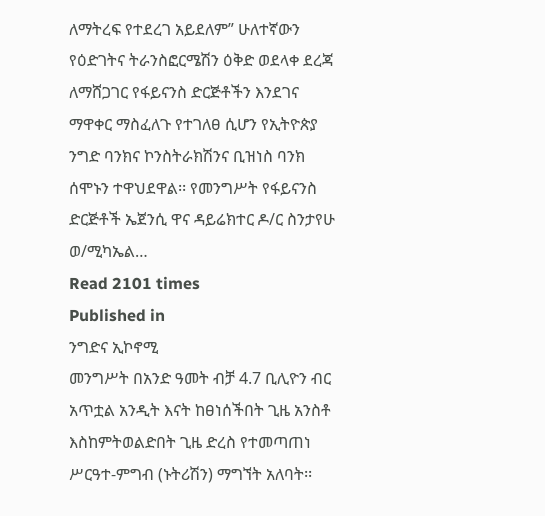ለማትረፍ የተደረገ አይደለም” ሁለተኛውን የዕድገትና ትራንስፎርሜሽን ዕቅድ ወደላቀ ደረጃ ለማሸጋገር የፋይናንስ ድርጅቶችን እንደገና ማዋቀር ማስፈለጉ የተገለፀ ሲሆን የኢትዮጵያ ንግድ ባንክና ኮንስትራክሽንና ቢዝነስ ባንክ ሰሞኑን ተዋህደዋል፡፡ የመንግሥት የፋይናንስ ድርጅቶች ኤጀንሲ ዋና ዳይሬክተር ዶ/ር ስንታየሁ ወ/ሚካኤል…
Read 2101 times
Published in
ንግድና ኢኮኖሚ
መንግሥት በአንድ ዓመት ብቻ 4.7 ቢሊዮን ብር አጥቷል አንዲት እናት ከፀነሰችበት ጊዜ አንስቶ እስከምትወልድበት ጊዜ ድረስ የተመጣጠነ ሥርዓተ-ምግብ (ኑትሪሽን) ማግኘት አለባት፡፡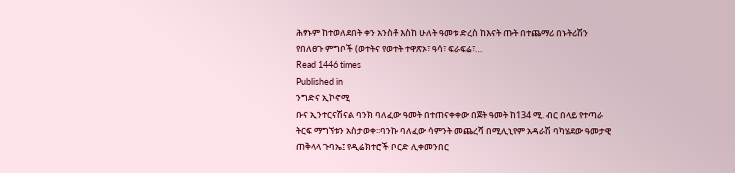ሕፃኑም ከተወለደበት ቀን አንስቶ እስከ ሁለት ዓመቱ ድረስ ከእናት ጡት በተጨማሪ በኑትሪሽን የበለፀጉ ምግቦች (ወተትና የወተት ተዋጽኦ፣ ዓሳ፣ ፍራፍሬ፣…
Read 1446 times
Published in
ንግድና ኢኮኖሚ
ቡና ኢንተርናሽናል ባንክ ባለፈው ዓመት በተጠናቀቀው በጀት ዓመት ከ134 ሚ. ብር በላይ የተጣራ ትርፍ ማግኘቱን አስታወቀ፡፡ባንኩ ባለፈው ሳምንት መጨረሻ በሚሊኒየም አዳራሽ ባካሄደው ዓመታዊ ጠቅላላ ጉባኤ፤ የዲሬክተሮች ቦርድ ሊቀመንበር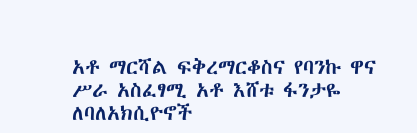አቶ ማርሻል ፍቅረማርቆስና የባንኩ ዋና ሥራ አስፈፃሚ አቶ እሸቱ ፋንታዬ ለባለአክሲዮኖች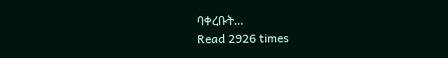ባቀረቡት…
Read 2926 times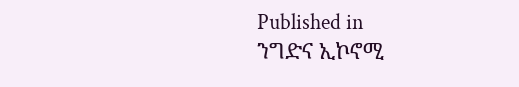Published in
ንግድና ኢኮኖሚ